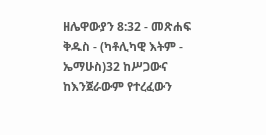ዘሌዋውያን 8:32 - መጽሐፍ ቅዱስ - (ካቶሊካዊ እትም - ኤማሁስ)32 ከሥጋውና ከእንጀራውም የተረፈውን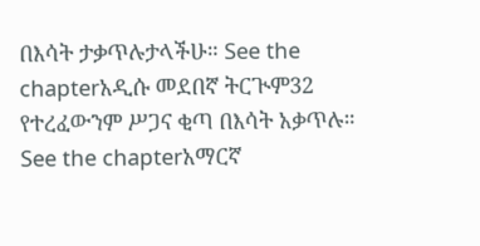በእሳት ታቃጥሉታላችሁ። See the chapterአዲሱ መደበኛ ትርጒም32 የተረፈውንም ሥጋና ቂጣ በእሳት አቃጥሉ። See the chapterአማርኛ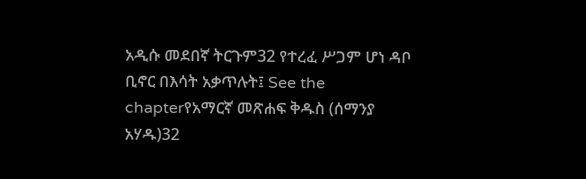አዲሱ መደበኛ ትርጉም32 የተረፈ ሥጋም ሆነ ዳቦ ቢኖር በእሳት አቃጥሉት፤ See the chapterየአማርኛ መጽሐፍ ቅዱስ (ሰማንያ አሃዱ)32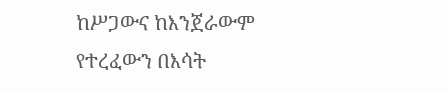ከሥጋውና ከእንጀራውም የተረፈውን በእሳት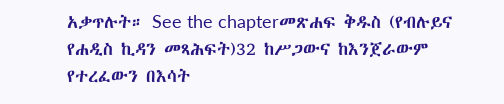አቃጥሉት። See the chapterመጽሐፍ ቅዱስ (የብሉይና የሐዲስ ኪዳን መጻሕፍት)32 ከሥጋውና ከእንጀራውም የተረፈውን በእሳት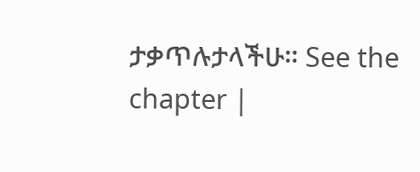ታቃጥሉታላችሁ። See the chapter |